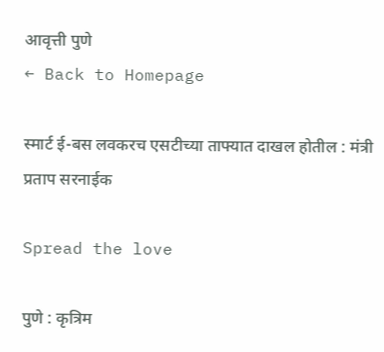आवृत्ती पुणे
← Back to Homepage

स्मार्ट ई-बस लवकरच एसटीच्या ताफ्यात दाखल होतील : मंत्री प्रताप सरनाईक

Spread the love

पुणे : कृत्रिम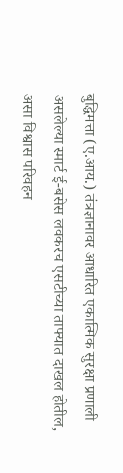बुद्धिमत्ता (ए.आय.) तंत्रज्ञानावर आधारित एकात्मिक सुरक्षा प्रणाली असलेल्या स्मार्ट ई-बसेस लवकरच एसटीच्या ताफ्यात दाखल होतील, असा विश्वास परिवहन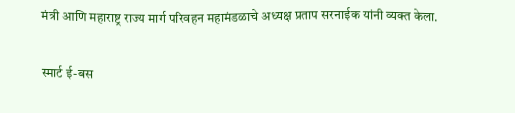मंत्री आणि महाराष्ट्र राज्य मार्ग परिवहन महामंडळाचे अध्यक्ष प्रताप सरनाईक यांनी व्यक्त केला.

स्मार्ट ई-बस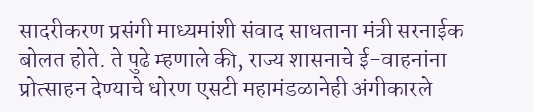सादरीकरण प्रसंगी माध्यमांशी संवाद साधताना मंत्री सरनाईक बोलत होते. ते पुढे म्हणाले की, राज्य शासनाचे ई-वाहनांना प्रोत्साहन देण्याचे धोरण एसटी महामंडळानेही अंगीकारले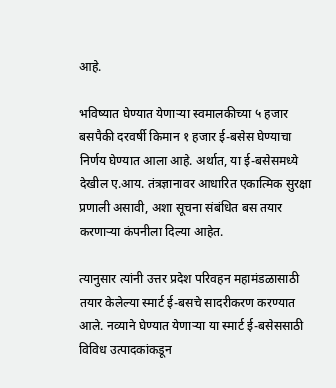आहे.

भविष्यात घेण्यात येणाऱ्या स्वमालकीच्या ५ हजार बसपैकी दरवर्षी किमान १ हजार ई-बसेस घेण्याचा निर्णय घेण्यात आला आहे. अर्थात, या ई-बसेसमध्ये देखील ए.आय. तंत्रज्ञानावर आधारित एकात्मिक सुरक्षा प्रणाली असावी, अशा सूचना संबंधित बस तयार करणाऱ्या कंपनीला दिल्या आहेत.

त्यानुसार त्यांनी उत्तर प्रदेश परिवहन महामंडळासाठी तयार केलेल्या स्मार्ट ई-बसचे सादरीकरण करण्यात आले. नव्याने घेण्यात येणाऱ्या या स्मार्ट ई-बसेससाठी विविध उत्पादकांकडून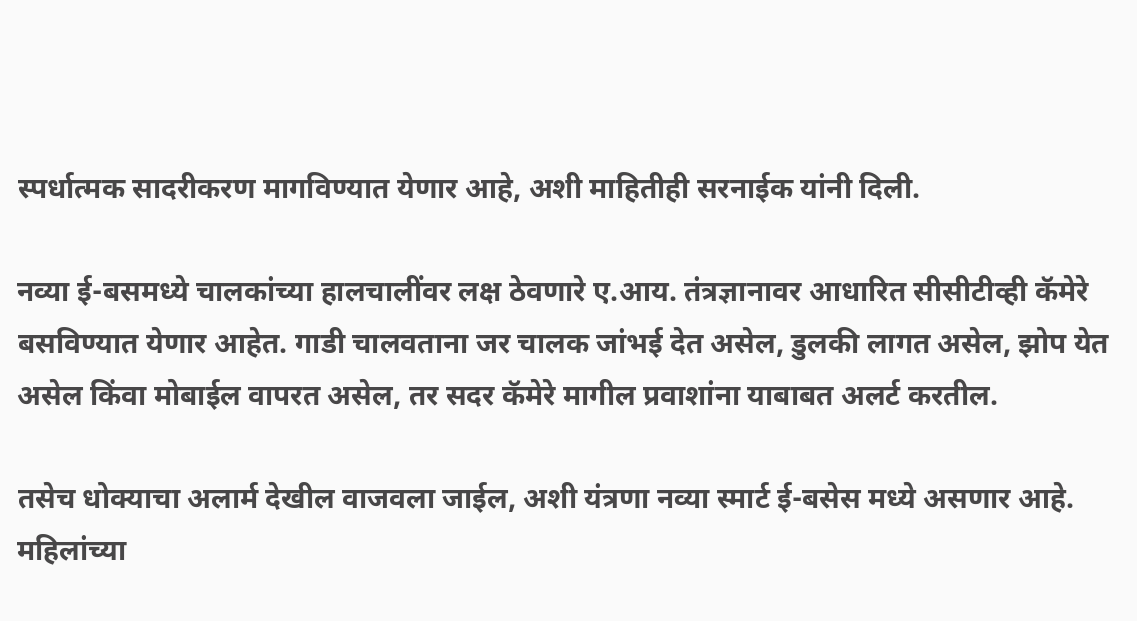स्पर्धात्मक सादरीकरण मागविण्यात येणार आहे, अशी माहितीही सरनाईक यांनी दिली.

नव्या ई-बसमध्ये चालकांच्या हालचालींवर लक्ष ठेवणारे ए.आय. तंत्रज्ञानावर आधारित सीसीटीव्ही कॅमेरे बसविण्यात येणार आहेत. गाडी चालवताना जर चालक जांभई देत असेल, डुलकी लागत असेल, झोप येत असेल किंवा मोबाईल वापरत असेल, तर सदर कॅमेरे मागील प्रवाशांना याबाबत अलर्ट करतील.

तसेच धोक्याचा अलार्म देखील वाजवला जाईल, अशी यंत्रणा नव्या स्मार्ट ई-बसेस मध्ये असणार आहे. महिलांच्या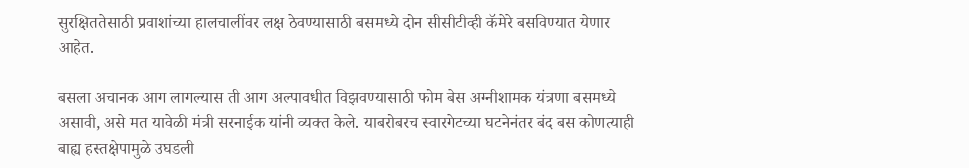सुरक्षिततेसाठी प्रवाशांच्या हालचालींवर लक्ष ठेवण्यासाठी बसमध्ये दोन सीसीटीव्ही कॅमेरे बसविण्यात येणार आहेत.

बसला अचानक आग लागल्यास ती आग अल्पावधीत विझवण्यासाठी फोम बेस अग्नीशामक यंत्रणा बसमध्ये असावी, असे मत यावेळी मंत्री सरनाईक यांनी व्यक्त केले. याबरोबरच स्वारगेटच्या घटनेनंतर बंद बस कोणत्याही बाह्य हस्तक्षेपामुळे उघडली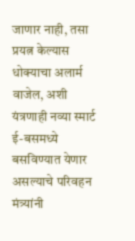जाणार नाही, तसा प्रयत्न केल्यास धोक्याचा अलार्म वाजेल, अशी यंत्रणाही नव्या स्मार्ट ई-बसमध्ये बसविण्यात येणार असल्याचे परिवहन मंत्र्यांनी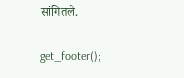सांगितले.

get_footer();